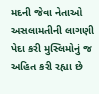મદની જેવા નેતાઓ અસલામતીની લાગણી પેદા કરી મુસ્લિમોનું જ અહિત કરી રહ્યા છે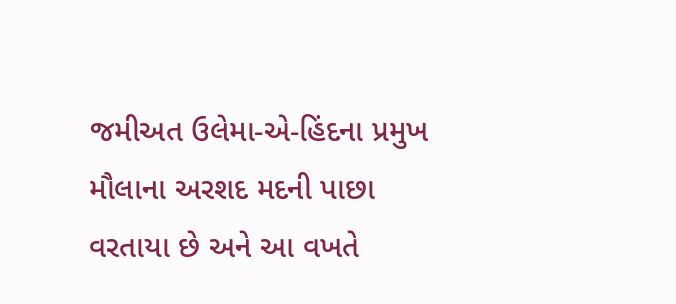જમીઅત ઉલેમા-એ-હિંદના પ્રમુખ મૌલાના અરશદ મદની પાછા વરતાયા છે અને આ વખતે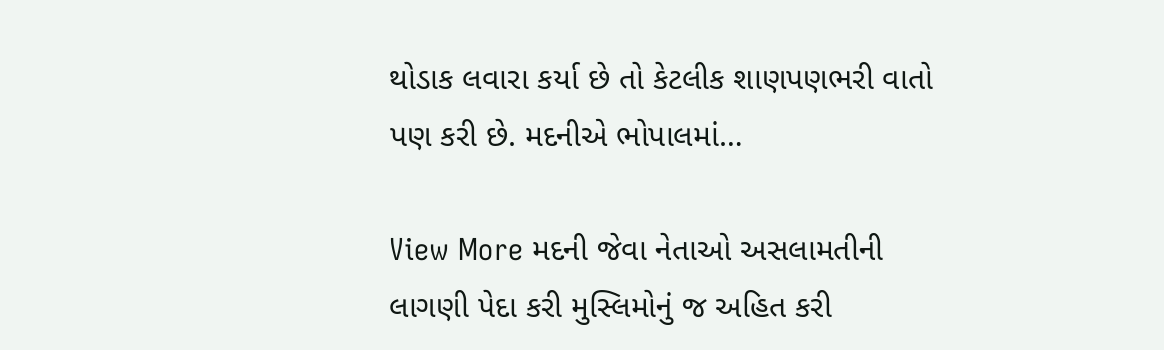થોડાક લવારા કર્યા છે તો કેટલીક શાણપણભરી વાતો પણ કરી છે. મદનીએ ભોપાલમાં…

View More મદની જેવા નેતાઓ અસલામતીની લાગણી પેદા કરી મુસ્લિમોનું જ અહિત કરી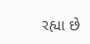રહ્યા છે